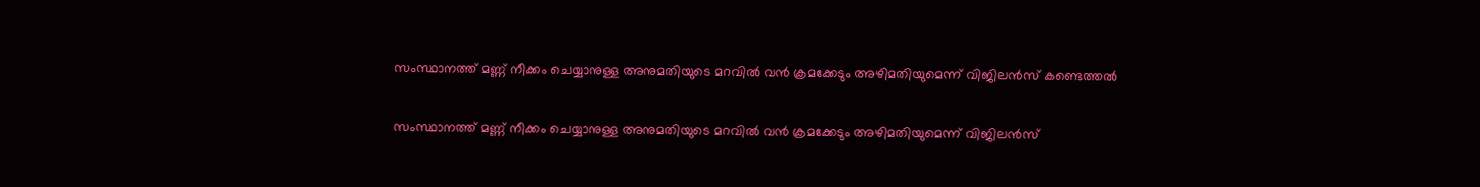സംസ്ഥാനത്ത് മണ്ണ് നീക്കം ചെയ്യാനുള്ള അനുമതിയുടെ മറവില്‍ വൻ ക്രമക്കേടും അഴിമതിയുമെന്ന് വിജിലൻസ് കണ്ടെത്തല്‍

സംസ്ഥാനത്ത് മണ്ണ് നീക്കം ചെയ്യാനുള്ള അനുമതിയുടെ മറവില്‍ വൻ ക്രമക്കേടും അഴിമതിയുമെന്ന് വിജിലൻസ്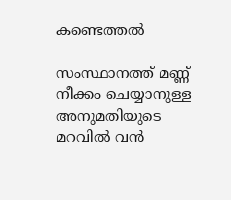കണ്ടെത്തല്‍

സംസ്ഥാനത്ത് മണ്ണ് നീക്കം ചെയ്യാനുള്ള അനുമതിയുടെ മറവില്‍ വൻ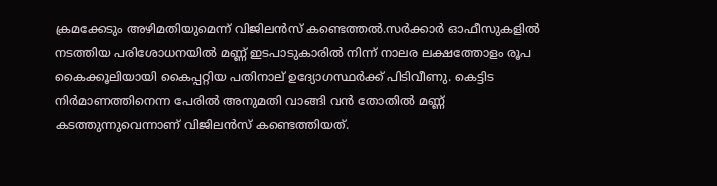ക്രമക്കേടും അഴിമതിയുമെന്ന് വിജിലൻസ് കണ്ടെത്തല്‍.സർക്കാർ ഓഫീസുകളില്‍ നടത്തിയ പരിശോധനയില്‍ മണ്ണ് ഇടപാടുകാരില്‍ നിന്ന് നാലര ലക്ഷത്തോളം രൂപ കൈക്കൂലിയായി കൈപ്പറ്റിയ പതിനാല് ഉദ്യോഗസ്ഥ‍ർക്ക് പിടിവീണു. കെട്ടിട നിർമാണത്തിനെന്ന പേരില്‍ അനുമതി വാങ്ങി വൻ തോതില്‍ മണ്ണ് കടത്തുന്നുവെന്നാണ് വിജിലൻസ് കണ്ടെത്തിയത്.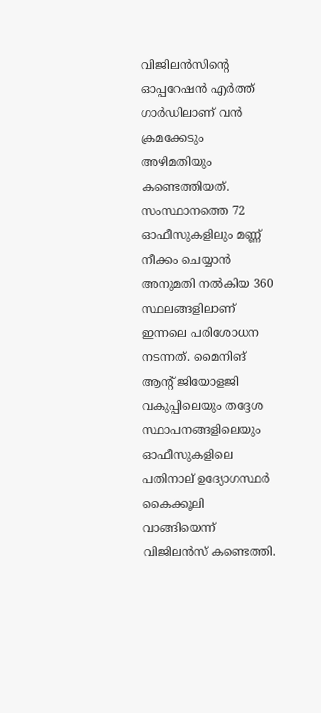വിജിലൻസിന്‍റെ ഓപ്പറേഷൻ എർത്ത് ഗാർഡിലാണ് വൻ ക്രമക്കേടും അഴിമതിയും കണ്ടെത്തിയത്. സംസ്ഥാനത്തെ 72 ഓഫീസുകളിലും മണ്ണ് നീക്കം ചെയ്യാൻ അനുമതി നല്‍കിയ 360 സ്ഥലങ്ങളിലാണ് ഇന്നലെ പരിശോധന നടന്നത്. മൈനിങ് ആന്‍റ് ജിയോളജി വകുപ്പിലെയും തദ്ദേശ സ്ഥാപനങ്ങളിലെയും ഓഫീസുകളിലെ പതിനാല് ഉദ്യോഗസ്ഥർ കൈക്കൂലി വാങ്ങിയെന്ന് വിജിലൻസ് കണ്ടെത്തി.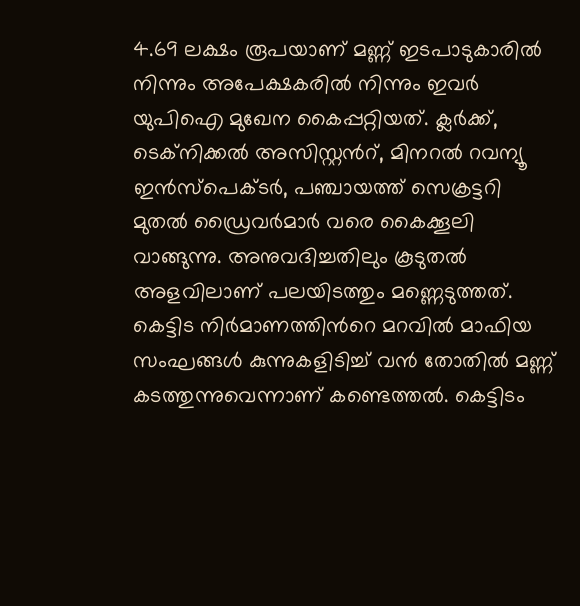4.69 ലക്ഷം രൂപയാണ് മണ്ണ് ഇടപാടുകാരില്‍ നിന്നും അപേക്ഷകരില്‍ നിന്നും ഇവർ യുപിഐ മുഖേന കൈപ്പറ്റിയത്. ക്ലർക്ക്, ടെക്നിക്കല്‍ അസിസ്റ്റന്‍റ്, മിനറല്‍ റവന്യൂ ഇൻസ്പെക്ടർ, പഞ്ചായത്ത് സെക്രട്ടറി മുതല്‍ ഡ്രൈവർമാർ വരെ കൈക്കൂലി വാങ്ങുന്നു. അനുവദിച്ചതിലും കൂടുതല്‍ അളവിലാണ് പലയിടത്തും മണ്ണെടുത്തത്. കെട്ടിട നിർമാണത്തിന്‍റെ മറവില്‍ മാഫിയ സംഘങ്ങള്‍ കുന്നുകളിടിച്ച്‌ വൻ തോതില്‍ മണ്ണ് കടത്തുന്നുവെന്നാണ് കണ്ടെത്തല്‍. കെട്ടിടം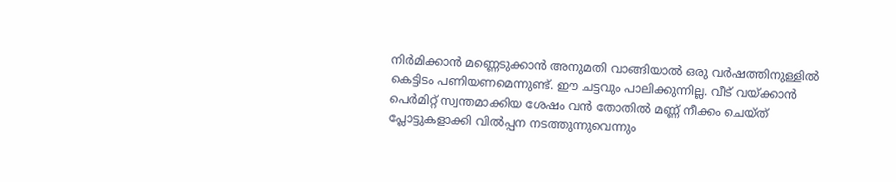നിർമിക്കാൻ മണ്ണെടുക്കാൻ അനുമതി വാങ്ങിയാല്‍ ഒരു വർഷത്തിനുള്ളില്‍ കെട്ടിടം പണിയണമെന്നുണ്ട്. ഈ ചട്ടവും പാലിക്കുന്നില്ല. വീട് വയ്ക്കാൻ പെർമിറ്റ് സ്വന്തമാക്കിയ ശേഷം വൻ തോതില്‍ മണ്ണ് നീക്കം ചെയ്ത് പ്ലോട്ടുകളാക്കി വില്‍പ്പന നടത്തുന്നുവെന്നും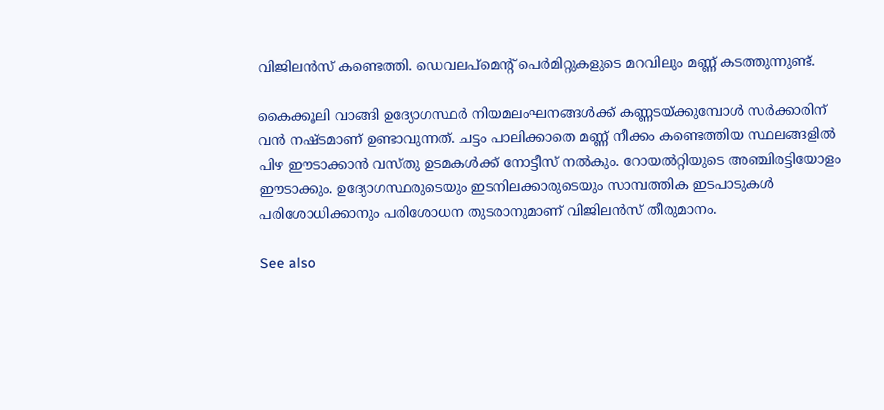വിജിലൻസ് കണ്ടെത്തി. ഡെവലപ്മെന്‍റ് പെർമിറ്റുകളുടെ മറവിലും മണ്ണ് കടത്തുന്നുണ്ട്.

കൈക്കൂലി വാങ്ങി ഉദ്യോഗസ്ഥർ നിയമലംഘനങ്ങള്‍ക്ക് കണ്ണടയ്ക്കുമ്പോള്‍ സർക്കാരിന് വൻ നഷ്ടമാണ് ഉണ്ടാവുന്നത്. ചട്ടം പാലിക്കാതെ മണ്ണ് നീക്കം കണ്ടെത്തിയ സ്ഥലങ്ങളില്‍ പിഴ ഈടാക്കാൻ വസ്തു ഉടമകള്‍ക്ക് നോട്ടീസ് നല്‍കും. റോയല്‍റ്റിയുടെ അഞ്ചിരട്ടിയോളം ഈടാക്കും. ഉദ്യോഗസ്ഥരുടെയും ഇടനിലക്കാരുടെയും സാമ്പത്തിക ഇടപാടുകള്‍ പരിശോധിക്കാനും പരിശോധന തുടരാനുമാണ് വിജിലൻസ് തീരുമാനം.

See also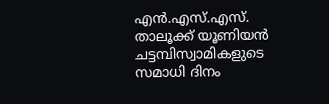എൻ.എസ്.എസ്. താലൂക്ക് യൂണിയൻ ചട്ടമ്പിസ്വാമികളുടെ സമാധി ദിനം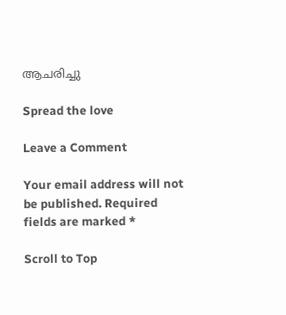ആചരിച്ചു

Spread the love

Leave a Comment

Your email address will not be published. Required fields are marked *

Scroll to Top